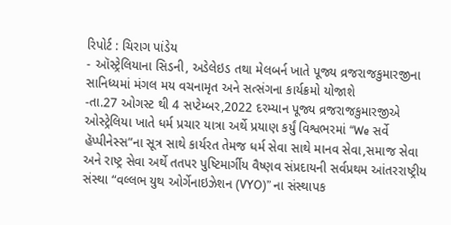રિપોર્ટ : ચિરાગ પાંડેય
- ઑસ્ટ્રેલિયાના સિડની, અડેલેઇડ તથા મેલબર્ન ખાતે પૂજ્ય વ્રજરાજકુમારજીના સાનિધ્યમાં મંગલ મય વચનામૃત અને સત્સંગના કાર્યક્રમો યોજાશે
-તા.27 ઓગસ્ટ થી 4 સપ્ટેમ્બર,2022 દરમ્યાન પૂજ્ય વ્રજરાજકુમારજીએ ઓસ્ટ્રેલિયા ખાતે ધર્મ પ્રચાર યાત્રા અર્થે પ્રયાણ કર્યું વિશ્વભરમાં “We સર્વે હૅપ્પીનેસ્સ”ના સૂત્ર સાથે કાર્યરત તેમજ ધર્મ સેવા સાથે માનવ સેવા,સમાજ સેવા અને રાષ્ટ્ર સેવા અર્થે તતપર પુષ્ટિમાર્ગીય વૈષ્ણવ સંપ્રદાયની સર્વપ્રથમ આંતરરાષ્ટ્રીય સંસ્થા “વલ્લભ યુથ ઓર્ગેનાઇઝેશન (VYO)” ના સંસ્થાપક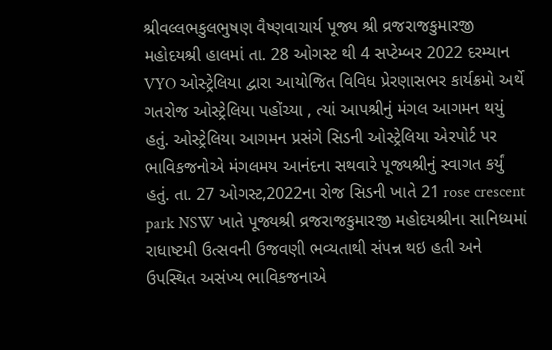શ્રીવલ્લભકુલભુષણ વૈષ્ણવાચાર્ય પૂજ્ય શ્રી વ્રજરાજકુમારજી મહોદયશ્રી હાલમાં તા. 28 ઓગસ્ટ થી 4 સપ્ટેમ્બર 2022 દરમ્યાન VYO ઓસ્ટ્રેલિયા દ્વારા આયોજિત વિવિધ પ્રેરણાસભર કાર્યક્રમો અર્થે ગતરોજ ઓસ્ટ્રેલિયા પહોંચ્યા , ત્યાં આપશ્રીનું મંગલ આગમન થયું હતું. ઓસ્ટ્રેલિયા આગમન પ્રસંગે સિડની ઓસ્ટ્રેલિયા એરપોર્ટ પર ભાવિકજનોએ મંગલમય આનંદના સથવારે પૂજ્યશ્રીનું સ્વાગત કર્યું હતું. તા. 27 ઓગસ્ટ,2022ના રોજ સિડની ખાતે 21 rose crescent park NSW ખાતે પૂજ્યશ્રી વ્રજરાજકુમારજી મહોદયશ્રીના સાનિધ્યમાં રાધાષ્ટમી ઉત્સવની ઉજવણી ભવ્યતાથી સંપન્ન થઇ હતી અને ઉપસ્થિત અસંખ્ય ભાવિકજનાએ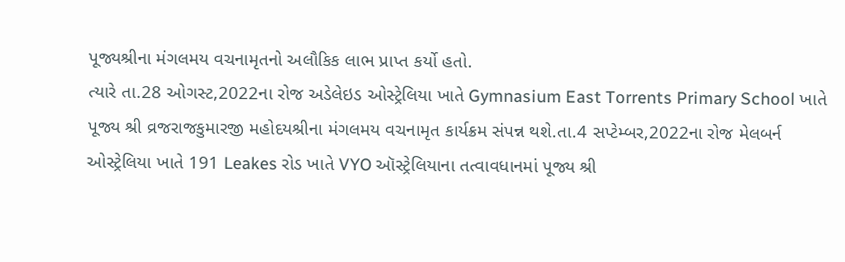પૂજ્યશ્રીના મંગલમય વચનામૃતનો અલૌકિક લાભ પ્રાપ્ત કર્યો હતો.
ત્યારે તા.28 ઓગસ્ટ,2022ના રોજ અડેલેઇડ ઓસ્ટ્રેલિયા ખાતે Gymnasium East Torrents Primary School ખાતે પૂજ્ય શ્રી વ્રજરાજકુમારજી મહોદયશ્રીના મંગલમય વચનામૃત કાર્યક્રમ સંપન્ન થશે.તા.4 સપ્ટેમ્બર,2022ના રોજ મેલબર્ન ઓસ્ટ્રેલિયા ખાતે 191 Leakes રોડ ખાતે VYO ઑસ્ટ્રેલિયાના તત્વાવધાનમાં પૂજ્ય શ્રી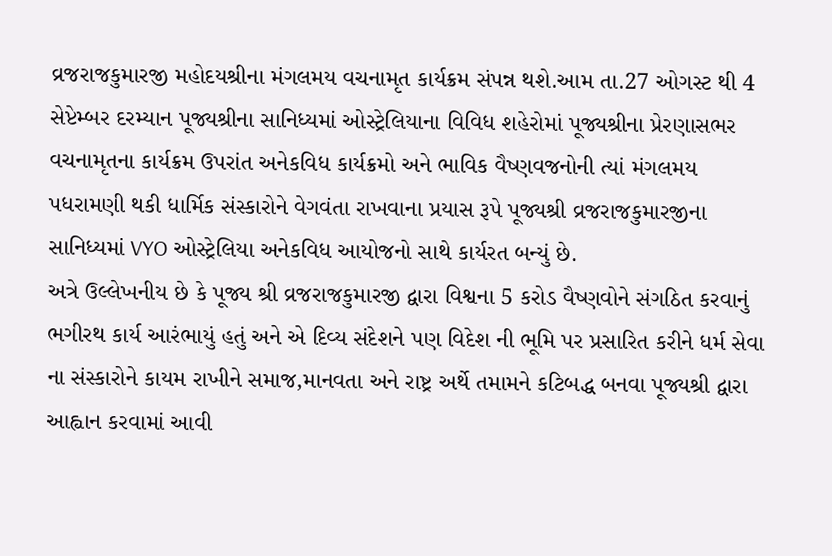વ્રજરાજકુમારજી મહોદયશ્રીના મંગલમય વચનામૃત કાર્યક્રમ સંપન્ન થશે.આમ તા.27 ઓગસ્ટ થી 4 સેપ્ટેમ્બર દરમ્યાન પૂજ્યશ્રીના સાનિધ્યમાં ઓસ્ટ્રેલિયાના વિવિધ શહેરોમાં પૂજ્યશ્રીના પ્રેરણાસભર વચનામૃતના કાર્યક્રમ ઉપરાંત અનેકવિધ કાર્યક્રમો અને ભાવિક વૈષ્ણવજનોની ત્યાં મંગલમય પધરામણી થકી ધાર્મિક સંસ્કારોને વેગવંતા રાખવાના પ્રયાસ રૂપે પૂજ્યશ્રી વ્રજરાજકુમારજીના સાનિધ્યમાં VYO ઓસ્ટ્રેલિયા અનેકવિધ આયોજનો સાથે કાર્યરત બન્યું છે.
અત્રે ઉલ્લેખનીય છે કે પૂજ્ય શ્રી વ્રજરાજકુમારજી દ્વારા વિશ્વના 5 કરોડ વૈષ્ણવોને સંગઠિત કરવાનું ભગીરથ કાર્ય આરંભાયું હતું અને એ દિવ્ય સંદેશને પણ વિદેશ ની ભૂમિ પર પ્રસારિત કરીને ધર્મ સેવા ના સંસ્કારોને કાયમ રાખીને સમાજ,માનવતા અને રાષ્ટ્ર અર્થે તમામને કટિબદ્ધ બનવા પૂજ્યશ્રી દ્વારા આહ્વાન કરવામાં આવી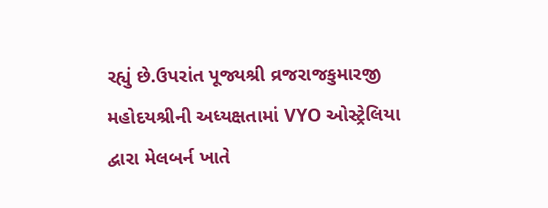રહ્યું છે.ઉપરાંત પૂજ્યશ્રી વ્રજરાજકુમારજી મહોદયશ્રીની અધ્યક્ષતામાં VYO ઓસ્ટ્રેલિયા દ્વારા મેલબર્ન ખાતે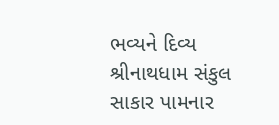ભવ્યને દિવ્ય શ્રીનાથધામ સંકુલ સાકાર પામનાર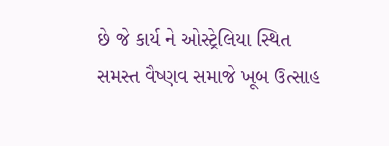છે જે કાર્ય ને ઓસ્ટ્રેલિયા સ્થિત સમસ્ત વૈષ્ણવ સમાજે ખૂબ ઉત્સાહ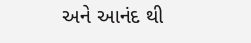અને આનંદ થી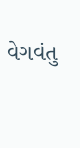વેગવંતુ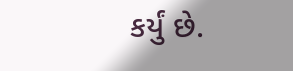કર્યું છે.